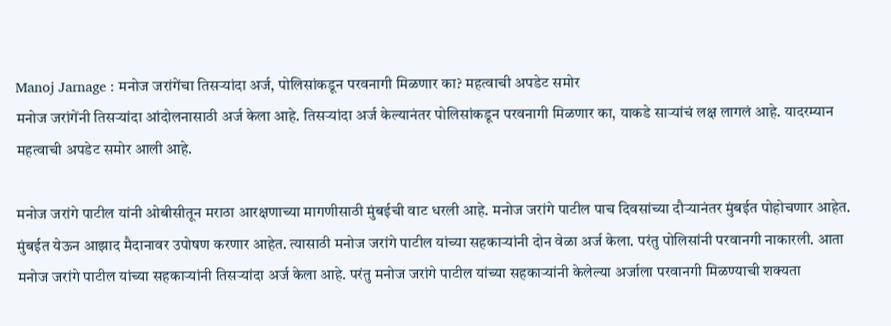Manoj Jarnage : मनोज जरांगेंचा तिसऱ्यांदा अर्ज, पोलिसांकडून परवनागी मिळणार का? महत्वाची अपडेट समोर
मनोज जरांगेंनी तिसऱ्यांदा आंदोलनासाठी अर्ज केला आहे. तिसऱ्यांदा अर्ज केल्यानंतर पोलिसांकडून परवनागी मिळणार का, याकडे साऱ्यांचं लक्ष लागलं आहे. यादरम्यान महत्वाची अपडेट समोर आली आहे.

मनोज जरांगे पाटील यांनी ओबीसीतून मराठा आरक्षणाच्या मागणीसाठी मुंबईची वाट धरली आहे. मनोज जरांगे पाटील पाच दिवसांच्या दौऱ्यानंतर मुंबईत पोहोचणार आहेत. मुंबईत येऊन आझाद मैदानावर उपोषण करणार आहेत. त्यासाठी मनोज जरांगे पाटील यांच्या सहकाऱ्यांनी दोन वेळा अर्ज केला. परंतु पोलिसांनी परवानगी नाकारली. आता मनोज जरांगे पाटील यांच्या सहकाऱ्यांनी तिसऱ्यांदा अर्ज केला आहे. परंतु मनोज जरांगे पाटील यांच्या सहकाऱ्यांनी केलेल्या अर्जाला परवानगी मिळण्याची शक्यता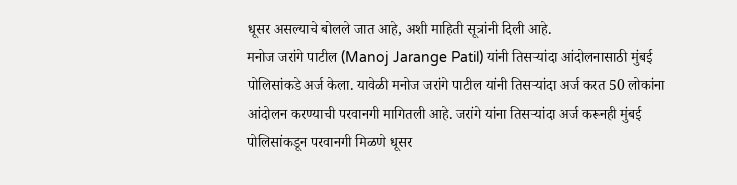धूसर असल्याचे बोलले जात आहे, अशी माहिती सूत्रांनी दिली आहे.
मनोज जरांगे पाटील (Manoj Jarange Patil) यांनी तिसऱ्यांदा आंदोलनासाठी मुंबई पोलिसांकडे अर्ज केला. यावेळी मनोज जरांगे पाटील यांनी तिसऱ्यांदा अर्ज करत 50 लोकांना आंदोलन करण्याची परवानगी मागितली आहे. जरांगे यांना तिसऱ्यांदा अर्ज करूनही मुंबई पोलिसांकडून परवानगी मिळणे धूसर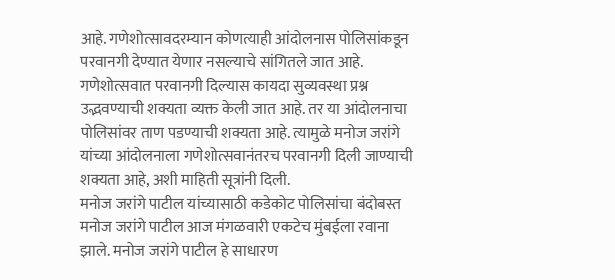आहे. गणेशोत्सावदरम्यान कोणत्याही आंदोलनास पोलिसांकडून परवानगी देण्यात येणार नसल्याचे सांगितले जात आहे. गणेशोत्सवात परवानगी दिल्यास कायदा सुव्यवस्था प्रश्न उद्भवण्याची शक्यता व्यक्त केली जात आहे. तर या आंदोलनाचा पोलिसांवर ताण पडण्याची शक्यता आहे. त्यामुळे मनोज जरांगे यांच्या आंदोलनाला गणेशोत्सवानंतरच परवानगी दिली जाण्याची शक्यता आहे, अशी माहिती सूत्रांनी दिली.
मनोज जरांगे पाटील यांच्यासाठी कडेकोट पोलिसांचा बंदोबस्त
मनोज जरांगे पाटील आज मंगळवारी एकटेच मुंबईला रवाना झाले. मनोज जरांगे पाटील हे साधारण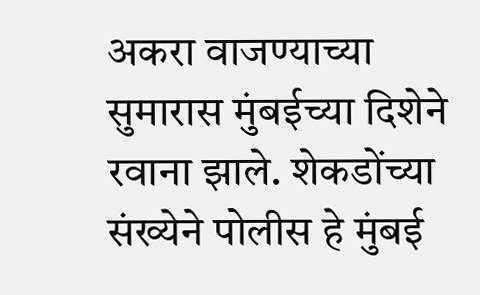अकरा वाजण्याच्या सुमारास मुंबईच्या दिशेने रवाना झाले. शेकडोंच्या संख्येने पोलीस हे मुंबई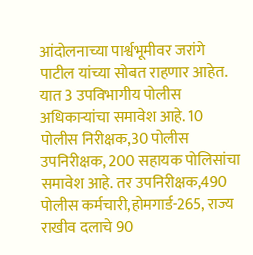आंदोलनाच्या पार्श्वभूमीवर जरांगे पाटील यांच्या सोबत राहणार आहेत. यात 3 उपविभागीय पोलीस अधिकाऱ्यांचा समावेश आहे. 10 पोलीस निरीक्षक,30 पोलीस उपनिरीक्षक, 200 सहायक पोलिसांचा समावेश आहे. तर उपनिरीक्षक,490 पोलीस कर्मचारी,होमगार्ड-265, राज्य राखीव दलाचे 90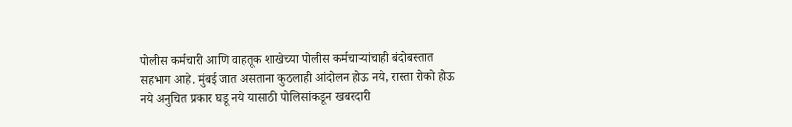पोलीस कर्मचारी आणि वाहतूक शाखेच्या पोलीस कर्मचाऱ्यांचाही बंदोबस्तात सहभाग आहे. मुंबई जात असताना कुठलाही आंदोलन होऊ नये, रास्ता रोको होऊ नये अनुचित प्रकार घडू नये यासाठी पोलिसांकडून खबरदारी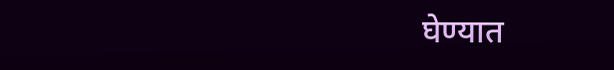घेण्यात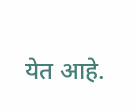येत आहे.